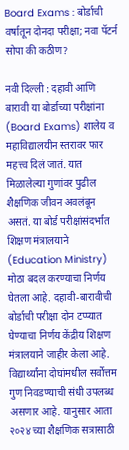Board Exams : बोर्डाची वर्षातून दोनदा परीक्षा; नवा पॅटर्न सोपा की कठीण?

नवी दिल्ली : दहावी आणि बारावी या बोर्डाच्या परीक्षांना (Board Exams) शालेय व महाविद्यालयीन स्तरावर फार महत्त्व दिलं जातं. यात मिळालेल्या गुणांवर पुढील शैक्षणिक जीवन अवलंबून असतं. या बोर्ड परीक्षांसंदर्भात शिक्षण मंत्रालयाने (Education Ministry) मोठा बदल करण्याचा निर्णय घेतला आहे. दहावी-बारावीची बोर्डाची परीक्षा दोन टप्प्यात घेण्याचा निर्णय केंद्रीय शिक्षण मंत्रालयाने जाहीर केला आहे. विद्यार्थ्यांना दोघांमधील सर्वोत्तम गुण निवडण्याची संधी उपलब्ध असणार आहे. यानुसार आता २०२४ च्या शैक्षणिक सत्रासाठी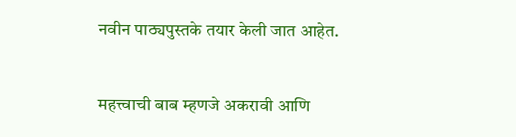नवीन पाठ्यपुस्तके तयार केली जात आहेत.


महत्त्वाची बाब म्हणजे अकरावी आणि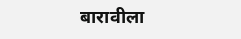बारावीला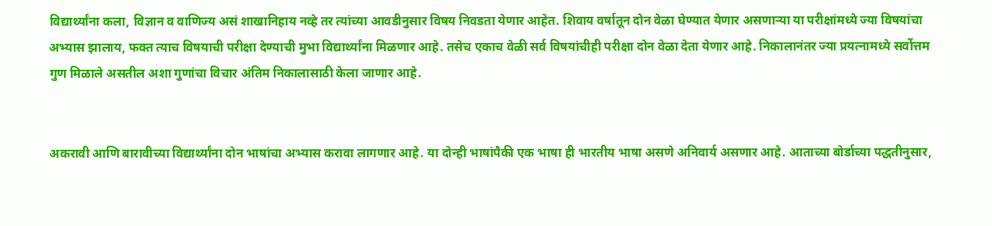विद्यार्थ्यांना कला, विज्ञान व वाणिज्य असं शाखानिहाय नव्हे तर त्यांच्या आवडीनुसार विषय निवडता येणार आहेत. शिवाय वर्षातून दोन वेळा घेण्यात येणार असणाऱ्या या परीक्षांमध्ये ज्या विषयांचा अभ्यास झालाय, फक्त त्याच विषयाची परीक्षा देण्याची मुभा विद्यार्थ्यांना मिळणार आहे. तसेच एकाच वेळी सर्व विषयांचीही परीक्षा दोन वेळा देता येणार आहे. निकालानंतर ज्या प्रयत्नामध्ये सर्वोत्तम गुण मिळाले असतील अशा गुणांचा विचार अंतिम निकालासाठी केला जाणार आहे.


अकरावी आणि बारावीच्या विद्यार्थ्यांना दोन भाषांचा अभ्यास करावा लागणार आहे. या दोन्ही भाषांपैकी एक भाषा ही भारतीय भाषा असणे अनिवार्य असणार आहे. आताच्या बोर्डाच्या पद्धतीनुसार,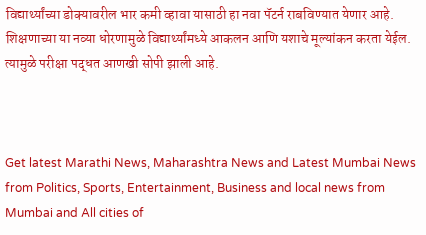विद्यार्थ्यांच्या डोक्यावरील भार कमी व्हावा यासाठी हा नवा पॅटर्न राबविण्यात येणार आहे. शिक्षणाच्या या नव्या धोरणामुळे विद्यार्थ्यांमध्ये आकलन आणि यशाचे मूल्यांकन करता येईल. त्यामुळे परीक्षा पद्धत आणखी सोपी झाली आहे.



Get latest Marathi News, Maharashtra News and Latest Mumbai News from Politics, Sports, Entertainment, Business and local news from Mumbai and All cities of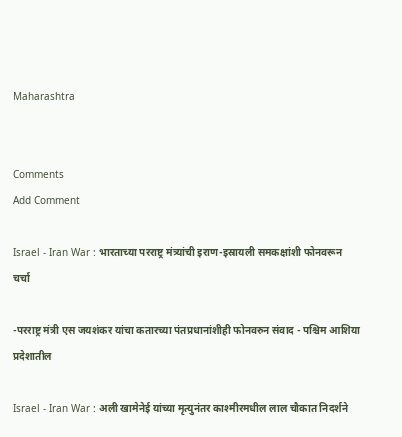Maharashtra


Comments
Add Comment

Israel - Iran War : भारताच्या परराष्ट्र मंत्र्यांची इराण-इस्रायली समकक्षांशी फोनवरून चर्चा

-परराष्ट्र मंत्री एस जयशंकर यांचा कतारच्या पंतप्रधानांशीही फोनवरुन संवाद - पश्चिम आशिया प्रदेशातील

Israel - Iran War : अली खामेनेई यांच्या मृत्युनंतर काश्मीरमधील लाल चौकात निदर्शने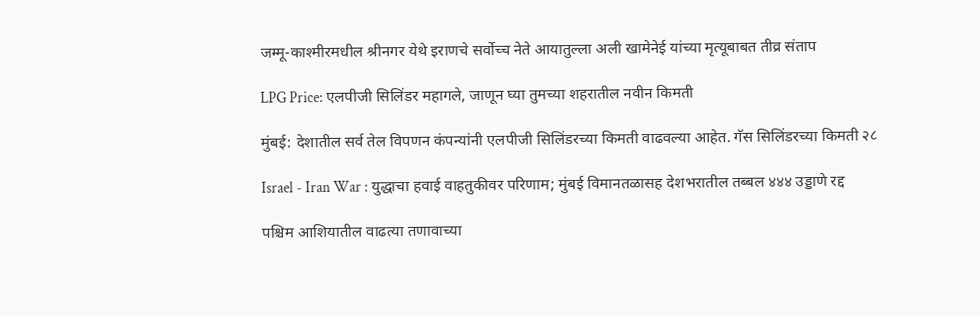जम्मू-काश्मीरमधील श्रीनगर येथे इराणचे सर्वोच्च नेते आयातुल्ला अली खामेनेई यांच्या मृत्यूबाबत तीव्र संताप

LPG Price: एलपीजी सिलिंडर महागले, जाणून घ्या तुमच्या शहरातील नवीन किमती

मुंबई: देशातील सर्व तेल विपणन कंपन्यांनी एलपीजी सिलिंडरच्या किमती वाढवल्या आहेत. गॅस सिलिंडरच्या किमती २८

Israel - Iran War : युद्धाचा हवाई वाहतुकीवर परिणाम; मुंबई विमानतळासह देशभरातील तब्बल ४४४ उड्डाणे रद्द

पश्चिम आशियातील वाढत्या तणावाच्या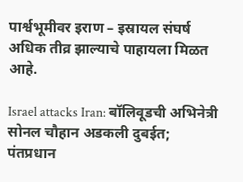पार्श्वभूमीवर इराण – इस्रायल संघर्ष अधिक तीव्र झाल्याचे पाहायला मिळत आहे.

Israel attacks Iran: बॉलिवूडची अभिनेत्री सोनल चौहान अडकली दुबईत; पंतप्रधान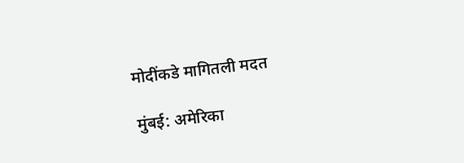मोदींकडे मागितली मदत

मुंबई: अमेरिका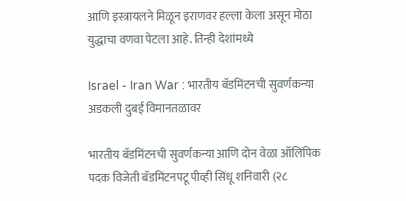आणि इस्त्रायलने मिळून इराणवर हल्ला केला असून मोठा युद्धाचा वणवा पेटला आहे. तिन्ही देशांमध्ये

Israel - Iran War : भारतीय बॅडमिंटनची सुवर्णकन्या अडकली दुबई विमानतळावर

भारतीय बॅडमिंटनची सुवर्णकन्या आणि दोन वेळा ऑलिंपिक पदक विजेती बॅडमिंटनपटू पीव्ही सिंधू शनिवारी (२८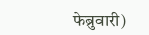फेब्रुवारी)